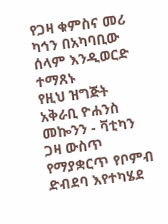የጋዛ ቁምስና መሪ ካኅን በአካባቢው ሰላም እንዲወርድ ተማጸኑ
የዚህ ዝግጅት አቅራቢ ዮሐንስ መኰንን - ቫቲካን
ጋዛ ውስጥ የማያቋርጥ የቦምብ ድብደባ እየተካሄደ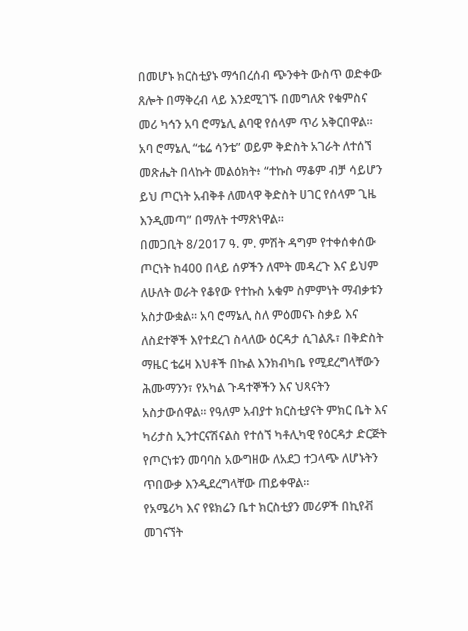በመሆኑ ክርስቲያኑ ማኅበረሰብ ጭንቀት ውስጥ ወድቀው ጸሎት በማቅረብ ላይ እንደሚገኙ በመግለጽ የቁምስና መሪ ካኅን አባ ሮማኔሊ ልባዊ የሰላም ጥሪ አቅርበዋል። አባ ሮማኔሊ “ቴሬ ሳንቴ” ወይም ቅድስት አገራት ለተሰኘ መጽሔት በላኩት መልዕክት፥ “ተኩስ ማቆም ብቻ ሳይሆን ይህ ጦርነት አብቅቶ ለመላዋ ቅድስት ሀገር የሰላም ጊዜ እንዲመጣ” በማለት ተማጽነዋል።
በመጋቢት 8/2017 ዓ. ም. ምሽት ዳግም የተቀሰቀሰው ጦርነት ከ400 በላይ ሰዎችን ለሞት መዳረጉ እና ይህም ለሁለት ወራት የቆየው የተኩስ አቁም ስምምነት ማብቃቱን አስታውቋል። አባ ሮማኔሊ ስለ ምዕመናኑ ስቃይ እና ለስደተኞች እየተደረገ ስላለው ዕርዳታ ሲገልጹ፣ በቅድስት ማዜር ቴሬዛ እህቶች በኩል እንክብካቤ የሚደረግላቸውን ሕሙማንን፣ የአካል ጉዳተኞችን እና ህጻናትን አስታውሰዋል። የዓለም አብያተ ክርስቲያናት ምክር ቤት እና ካሪታስ ኢንተርናሽናልስ የተሰኘ ካቶሊካዊ የዕርዳታ ድርጅት የጦርነቱን መባባስ አውግዘው ለአደጋ ተጋላጭ ለሆኑትን ጥበውቃ እንዲደረግላቸው ጠይቀዋል።
የአሜሪካ እና የዩክሬን ቤተ ክርስቲያን መሪዎች በኪየቭ መገናኘት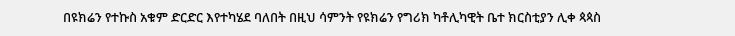በዩክሬን የተኩስ አቁም ድርድር እየተካሄደ ባለበት በዚህ ሳምንት የዩክሬን የግሪክ ካቶሊካዊት ቤተ ክርስቲያን ሊቀ ጳጳስ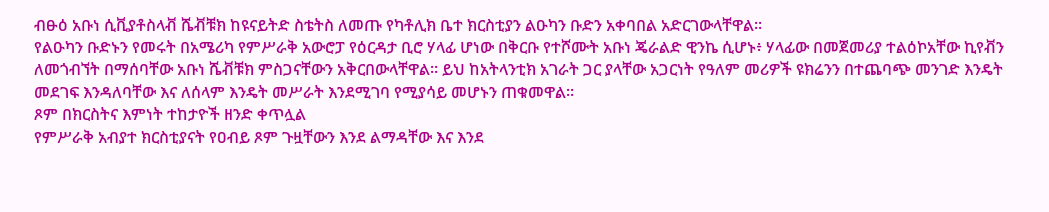ብፁዕ አቡነ ሲቪያቶስላቭ ሼቭቹክ ከዩናይትድ ስቴትስ ለመጡ የካቶሊክ ቤተ ክርስቲያን ልዑካን ቡድን አቀባበል አድርገውላቸዋል።
የልዑካን ቡድኑን የመሩት በአሜሪካ የምሥራቅ አውሮፓ የዕርዳታ ቢሮ ሃላፊ ሆነው በቅርቡ የተሾሙት አቡነ ጄራልድ ዊንኬ ሲሆኑ፥ ሃላፊው በመጀመሪያ ተልዕኮአቸው ኪየቭን ለመጎብኘት በማሰባቸው አቡነ ሼቭቹክ ምስጋናቸውን አቅርበውላቸዋል። ይህ ከአትላንቲክ አገራት ጋር ያላቸው አጋርነት የዓለም መሪዎች ዩክሬንን በተጨባጭ መንገድ እንዴት መደገፍ እንዳለባቸው እና ለሰላም እንዴት መሥራት እንደሚገባ የሚያሳይ መሆኑን ጠቁመዋል።
ጾም በክርስትና እምነት ተከታዮች ዘንድ ቀጥሏል
የምሥራቅ አብያተ ክርስቲያናት የዐብይ ጾም ጉዟቸውን እንደ ልማዳቸው እና እንደ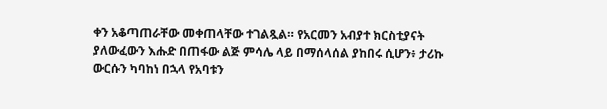ቀን አቆጣጠራቸው መቀጠላቸው ተገልጿል። የአርመን አብያተ ክርስቲያናት ያለውፈውን እሑድ በጠፋው ልጅ ምሳሌ ላይ በማሰላሰል ያከበሩ ሲሆን፥ ታሪኩ ውርሱን ካባከነ በኋላ የአባቱን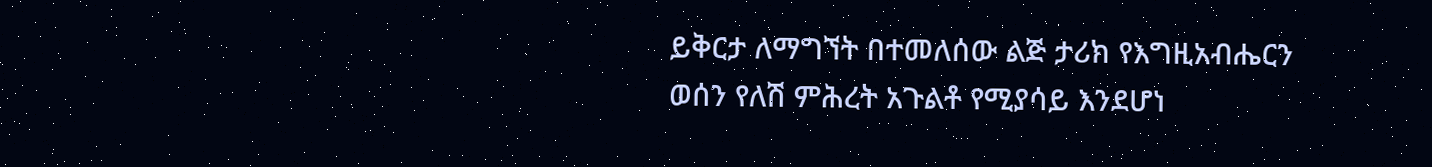ይቅርታ ለማግኘት በተመለሰው ልጅ ታሪክ የእግዚአብሔርን ወሰን የለሽ ምሕረት አጉልቶ የሚያሳይ እንደሆነ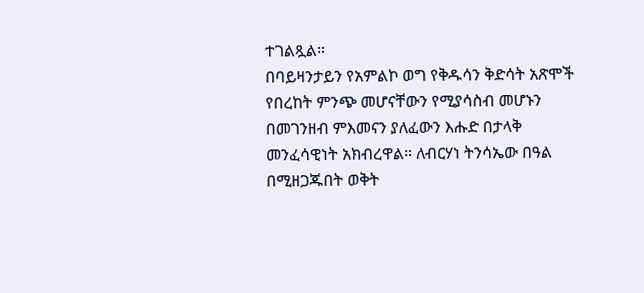ተገልጿል።
በባይዛንታይን የአምልኮ ወግ የቅዱሳን ቅድሳት አጽሞች የበረከት ምንጭ መሆናቸውን የሚያሳስብ መሆኑን በመገንዘብ ምእመናን ያለፈውን እሑድ በታላቅ መንፈሳዊነት አክብረዋል። ለብርሃነ ትንሳኤው በዓል በሚዘጋጁበት ወቅት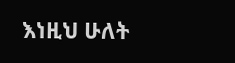እነዚህ ሁለት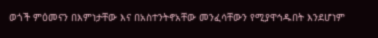ወጎች ምዕመናን በእምነታቸው እና በአስተንትኖአቸው መንፈሳቸውን የሚያዋኅዱበት እንደሆነም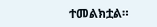ተመልክቷል።